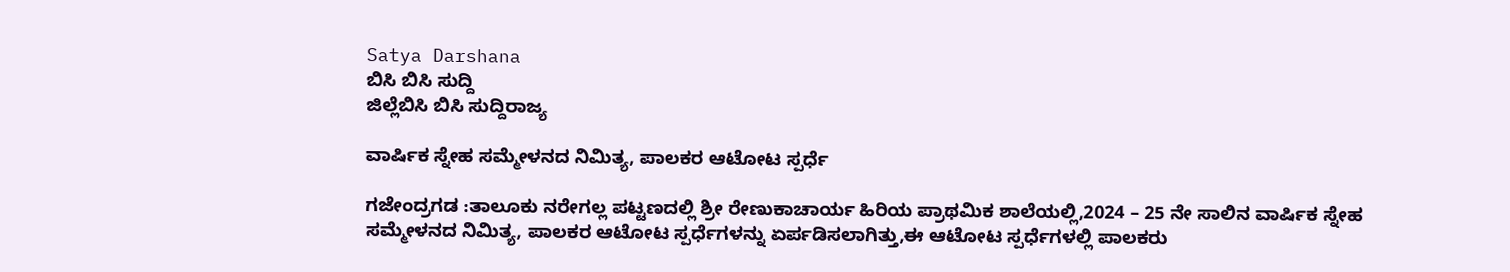Satya Darshana
ಬಿಸಿ ಬಿಸಿ ಸುದ್ದಿ
ಜಿಲ್ಲೆಬಿಸಿ ಬಿಸಿ ಸುದ್ದಿರಾಜ್ಯ

ವಾರ್ಷಿಕ ಸ್ನೇಹ ಸಮ್ಮೇಳನದ ನಿಮಿತ್ಯ, ಪಾಲಕರ ಆಟೋಟ ಸ್ಪರ್ಧೆ

ಗಜೇಂದ್ರಗಡ :ತಾಲೂಕು ನರೇಗಲ್ಲ ಪಟ್ಟಣದಲ್ಲಿ ಶ್ರೀ ರೇಣುಕಾಚಾರ್ಯ ಹಿರಿಯ ಪ್ರಾಥಮಿಕ ಶಾಲೆಯಲ್ಲಿ,2024 – 25 ನೇ ಸಾಲಿನ ವಾರ್ಷಿಕ ಸ್ನೇಹ ಸಮ್ಮೇಳನದ ನಿಮಿತ್ಯ, ಪಾಲಕರ ಆಟೋಟ ಸ್ಪರ್ಧೆಗಳನ್ನು ಏರ್ಪಡಿಸಲಾಗಿತ್ತು,ಈ‌ ಆಟೋಟ ಸ್ಪರ್ಧೆಗಳಲ್ಲಿ ಪಾಲಕರು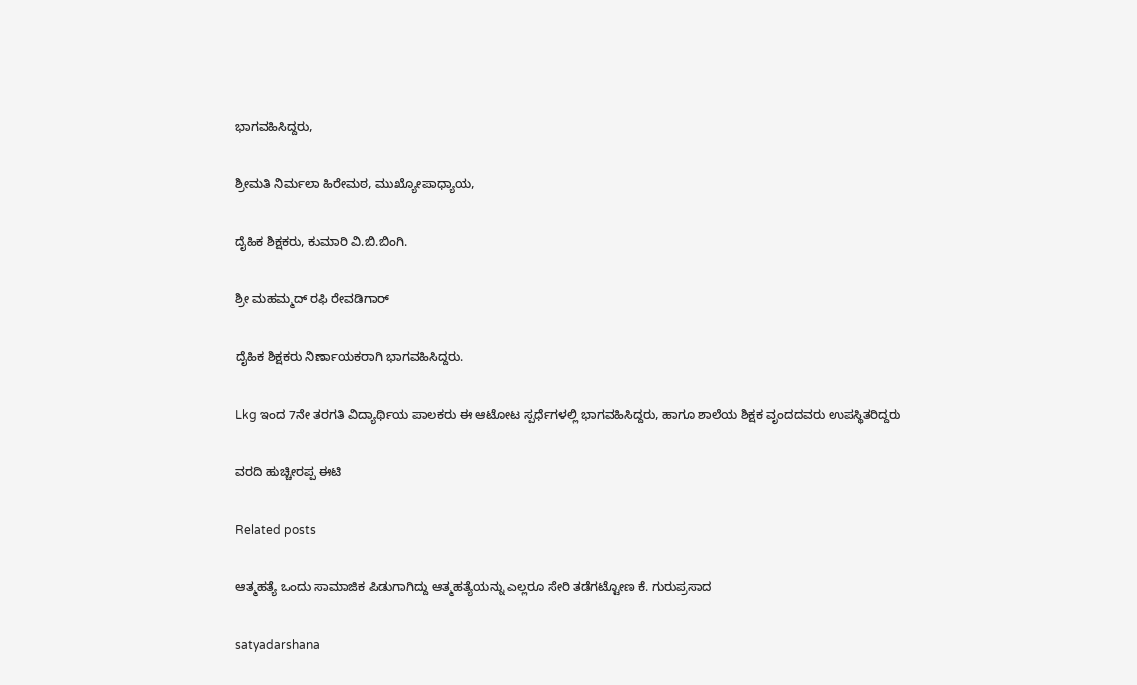ಭಾಗವಹಿಸಿದ್ದರು,

ಶ್ರೀಮತಿ ನಿರ್ಮಲಾ ಹಿರೇಮಠ, ಮುಖ್ಯೋಪಾಧ್ಯಾಯ,

ದೈಹಿಕ ಶಿಕ್ಷಕರು, ಕುಮಾರಿ ವಿ.ಬಿ.ಬಿಂಗಿ.

ಶ್ರೀ ಮಹಮ್ಮದ್ ರಫಿ ರೇವಡಿಗಾರ್

ದೈಹಿಕ ಶಿಕ್ಷಕರು ನಿರ್ಣಾಯಕರಾಗಿ ಭಾಗವಹಿಸಿದ್ದರು.

Lkg ಇಂದ 7ನೇ ತರಗತಿ ವಿದ್ಯಾರ್ಥಿಯ ಪಾಲಕರು ಈ ಆಟೋಟ ಸ್ಪರ್ಧೆಗಳಲ್ಲಿ ಭಾಗವಹಿಸಿದ್ದರು, ಹಾಗೂ ಶಾಲೆಯ ಶಿಕ್ಷಕ ವೃಂದದವರು ಉಪಸ್ಥಿತರಿದ್ದರು

ವರದಿ ಹುಚ್ಚೀರಪ್ಪ ಈಟಿ

Related posts

ಆತ್ಮಹತ್ಯೆ ಒಂದು ಸಾಮಾಜಿಕ ಪಿಡುಗಾಗಿದ್ದು ಆತ್ಮಹತ್ಯೆಯನ್ನು ಎಲ್ಲರೂ ಸೇರಿ ತಡೆಗಟ್ಟೋಣ ಕೆ. ಗುರುಪ್ರಸಾದ

satyadarshana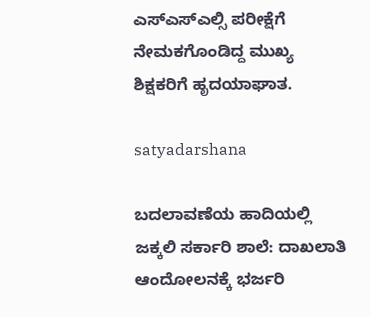ಎಸ್ಎಸ್ಎಲ್ಸಿ ಪರೀಕ್ಷೆಗೆ ನೇಮಕಗೊಂಡಿದ್ದ ಮುಖ್ಯ ಶಿಕ್ಷಕರಿಗೆ ಹೃದಯಾಘಾತ.

satyadarshana

ಬದಲಾವಣೆಯ ಹಾದಿಯಲ್ಲಿ ಜಕ್ಕಲಿ ಸರ್ಕಾರಿ ಶಾಲೆ: ದಾಖಲಾತಿ ಆಂದೋಲನಕ್ಕೆ ಭರ್ಜರಿ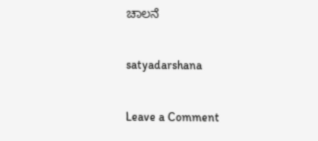ಚಾಲನೆ

satyadarshana

Leave a Comment